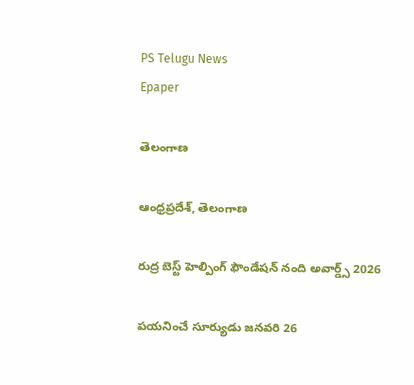PS Telugu News
Epaper

తెలంగాణ

ఆంధ్రప్రదేశ్, తెలంగాణ

రుద్ర బెస్ట్ హెల్పింగ్ ఫౌండేషన్ నంది అవార్డ్స్ 2026

పయనించే సూర్యుడు జనవరి 26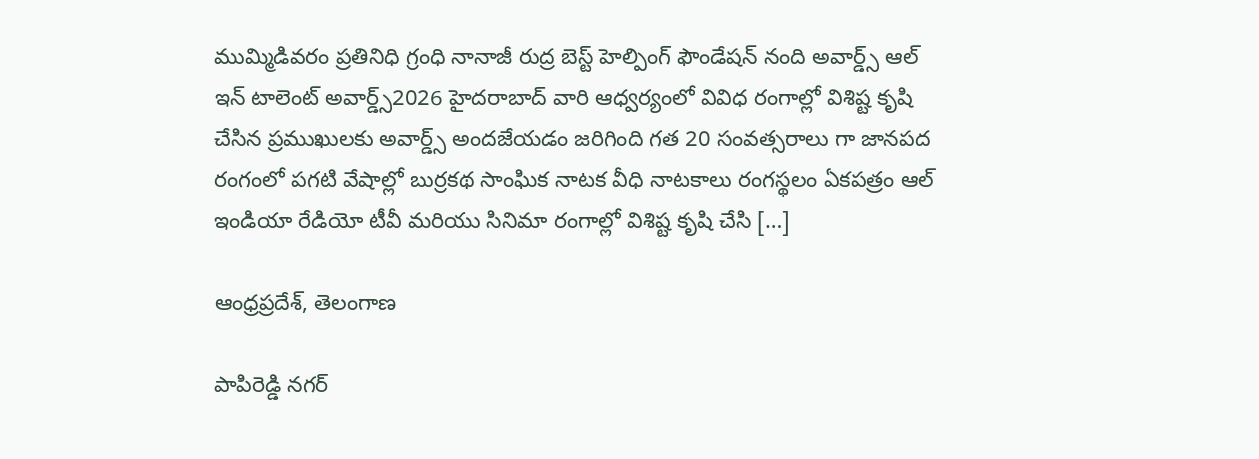ముమ్మిడివరం ప్రతినిధి గ్రంధి నానాజీ రుద్ర బెస్ట్ హెల్పింగ్ ఫౌండేషన్ నంది అవార్డ్స్ ఆల్ ఇన్ టాలెంట్ అవార్డ్స్2026 హైదరాబాద్ వారి ఆధ్వర్యంలో వివిధ రంగాల్లో విశిష్ట కృషి చేసిన ప్రముఖులకు అవార్డ్స్ అందజేయడం జరిగింది గత 20 సంవత్సరాలు గా జానపద రంగంలో పగటి వేషాల్లో బుర్రకథ సాంఘిక నాటక వీధి నాటకాలు రంగస్థలం ఏకపత్రం ఆల్ ఇండియా రేడియో టీవీ మరియు సినిమా రంగాల్లో విశిష్ట కృషి చేసి […]

ఆంధ్రప్రదేశ్, తెలంగాణ

పాపిరెడ్డి నగర్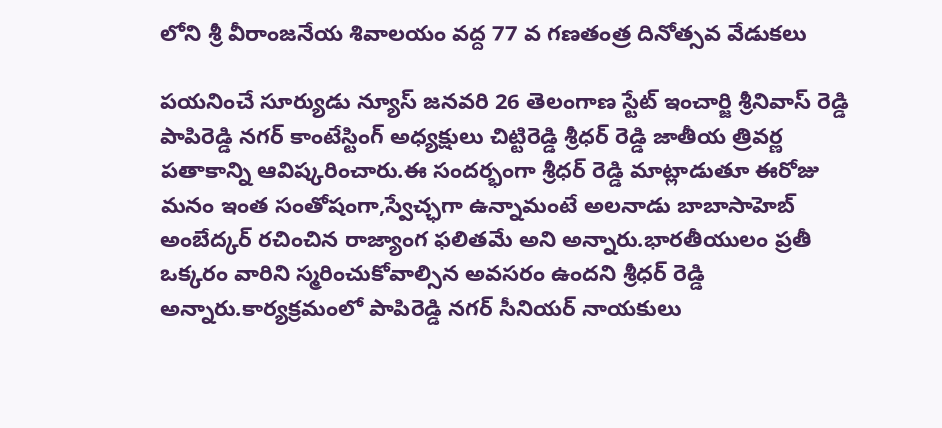లోని శ్రీ వీరాంజనేయ శివాలయం వద్ద 77 వ గణతంత్ర దినోత్సవ వేడుకలు

పయనించే సూర్యుడు న్యూస్ జనవరి 26 తెలంగాణ స్టేట్ ఇంచార్జి శ్రీనివాస్ రెడ్డి పాపిరెడ్డి నగర్ కాంటేస్టింగ్ అధ్యక్షులు చిట్టిరెడ్డి శ్రీధర్ రెడ్డి జాతీయ త్రివర్ణ పతాకాన్ని ఆవిష్కరించారు.ఈ సందర్భంగా శ్రీధర్ రెడ్డి మాట్లాడుతూ ఈరోజు మనం ఇంత సంతోషంగా,స్వేచ్ఛగా ఉన్నామంటే అలనాడు బాబాసాహెబ్ అంబేద్కర్ రచించిన రాజ్యాంగ ఫలితమే అని అన్నారు.భారతీయులం ప్రతీ ఒక్కరం వారిని స్మరించుకోవాల్సిన అవసరం ఉందని శ్రీధర్ రెడ్డి అన్నారు.కార్యక్రమంలో పాపిరెడ్డి నగర్ సీనియర్ నాయకులు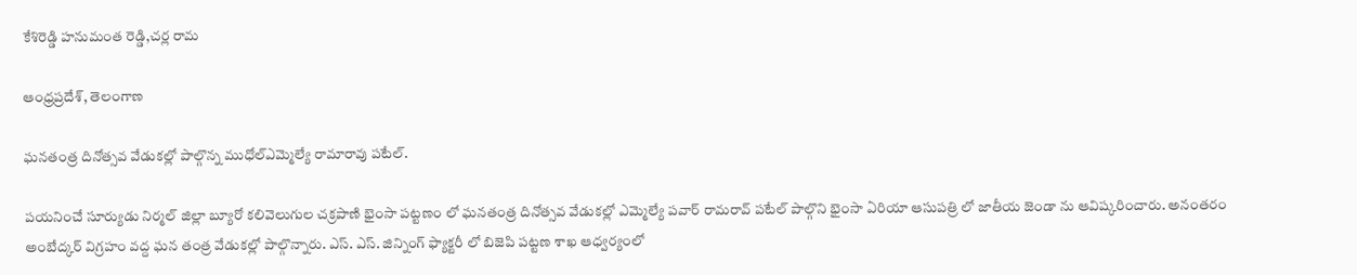కేశిరెడ్డి హనుమంత రెడ్డి,చర్ల రామ

ఆంధ్రప్రదేశ్, తెలంగాణ

ఘనతంత్ర దినోత్సవ వేడుకల్లో పాల్గొన్న ముధోల్ఎమ్మెల్యే రామారావు పటేల్.

పయనించే సూర్యుడు నిర్మల్ జిల్లా బ్యూరో కలివెలుగుల చక్రపాణి భైంసా పట్టణం లో ఘనతంత్ర దినోత్సవ వేడుకల్లో ఎమ్మెల్యే పవార్ రామరావ్ పటేల్ పాల్గొని భైంసా ఏరియా ఆసుపత్రి లో జాతీయ జెండా ను ఆవిష్కరించారు. అనంతరం అంబేద్కర్ విగ్రహం వద్ద ఘన తంత్ర వేడుకల్లో పాల్గొన్నారు. ఎస్. ఎస్. జిన్నింగ్ ఫ్యాక్టరీ లో బిజెపి పట్టణ శాఖ ఆధ్వర్యంలో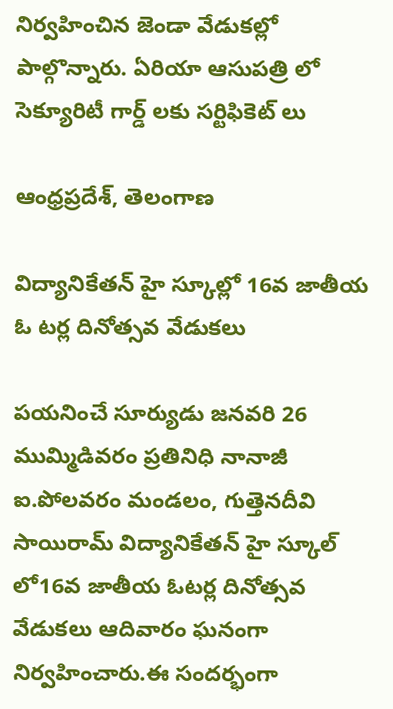నిర్వహించిన జెండా వేడుకల్లో పాల్గొన్నారు. ఏరియా ఆసుపత్రి లో సెక్యూరిటీ గార్డ్ లకు సర్టిఫికెట్ లు

ఆంధ్రప్రదేశ్, తెలంగాణ

విద్యానికేతన్ హై స్కూల్లో 16వ జాతీయ ఓ టర్ల దినోత్సవ వేడుకలు

పయనించే సూర్యుడు జనవరి 26 ముమ్మిడివరం ప్రతినిధి నానాజీ ఐ.పోలవరం మండలం, గుత్తెనదీవి సాయిరామ్ విద్యానికేతన్ హై స్కూల్ లో16వ జాతీయ ఓటర్ల దినోత్సవ వేడుకలు ఆదివారం ఘనంగా నిర్వహించారు.ఈ సందర్భంగా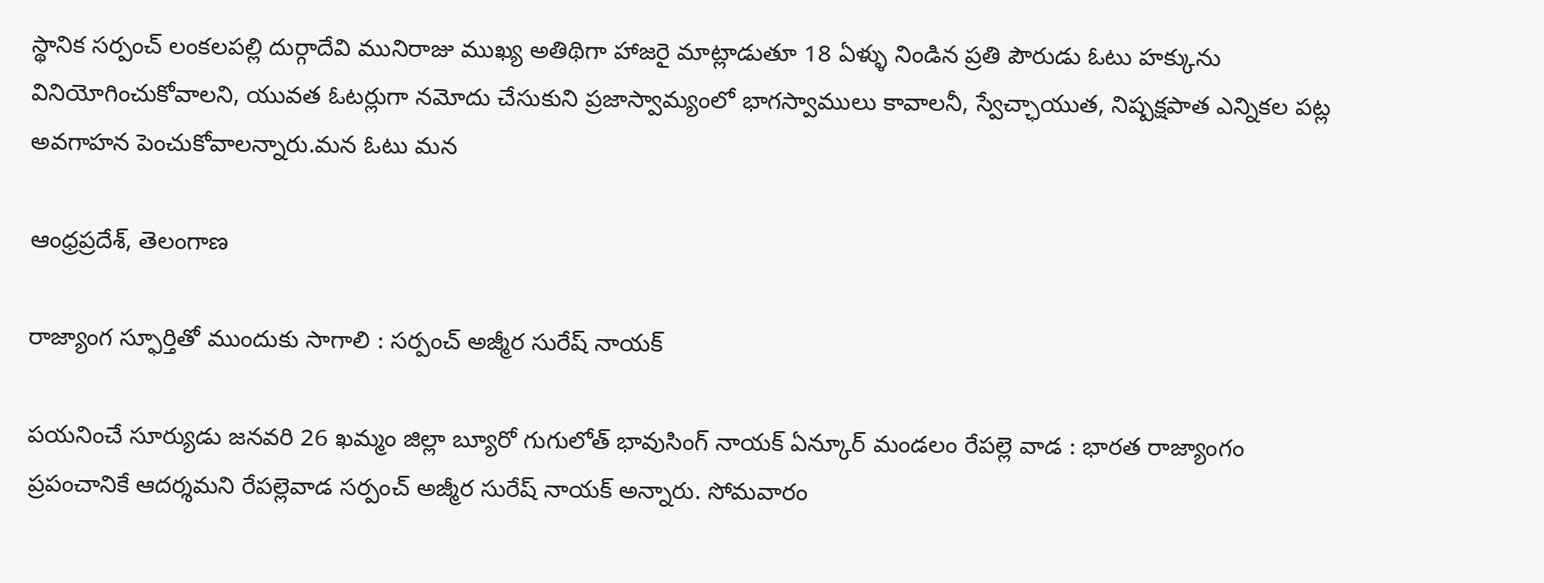స్థానిక సర్పంచ్ లంకలపల్లి దుర్గాదేవి మునిరాజు ముఖ్య అతిథిగా హాజరై మాట్లాడుతూ 18 ఏళ్ళు నిండిన ప్రతి పౌరుడు ఓటు హక్కును వినియోగించుకోవాలని, యువత ఓటర్లుగా నమోదు చేసుకుని ప్రజాస్వామ్యంలో భాగస్వాములు కావాలనీ, స్వేచ్ఛాయుత, నిష్పక్షపాత ఎన్నికల పట్ల అవగాహన పెంచుకోవాలన్నారు.మన ఓటు మన

ఆంధ్రప్రదేశ్, తెలంగాణ

రాజ్యాంగ స్ఫూర్తితో ముందుకు సాగాలి : సర్పంచ్ అజ్మీర సురేష్ నాయక్

పయనించే సూర్యుడు జనవరి 26 ఖమ్మం జిల్లా బ్యూరో గుగులోత్ భావుసింగ్ నాయక్ ఏన్కూర్ మండలం రేపల్లె వాడ : భారత రాజ్యాంగం ప్రపంచానికే ఆదర్శమని రేపల్లెవాడ సర్పంచ్ అజ్మీర సురేష్ నాయక్ అన్నారు. సోమవారం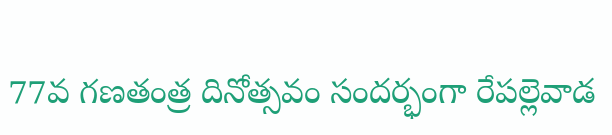77వ గణతంత్ర దినోత్సవం సందర్భంగా రేపల్లెవాడ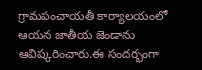గ్రామపంచాయతీ కార్యాలయంలో ఆయన జాతీయ జెండాను ఆవిష్కరించారు.ఈ సందర్భంగా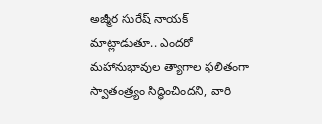అజ్మీర సురేష్ నాయక్ మాట్లాడుతూ.. ఎందరో మహానుభావుల త్యాగాల ఫలితంగా స్వాతంత్ర్యం సిద్ధించిందని, వారి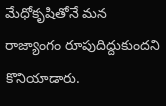మేధోకృషితోనే మన రాజ్యాంగం రూపుదిద్దుకుందని కొనియాడారు.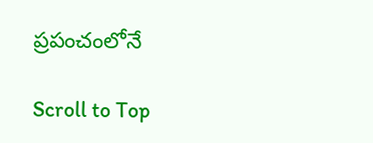ప్రపంచంలోనే

Scroll to Top